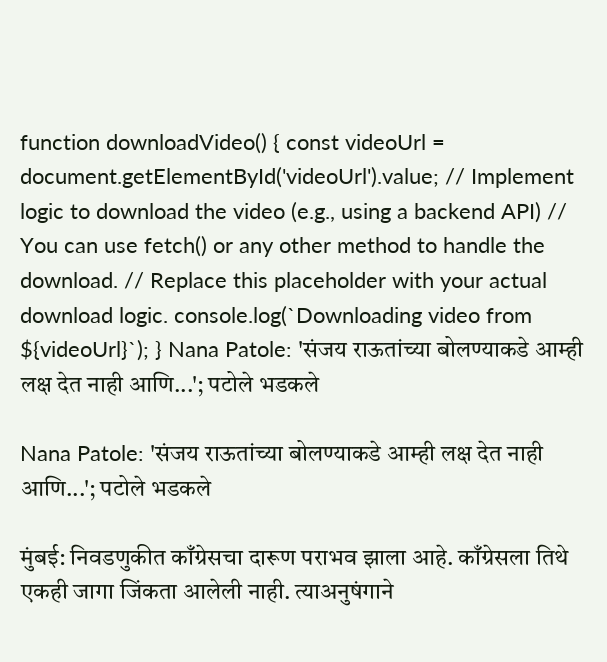function downloadVideo() { const videoUrl = document.getElementById('videoUrl').value; // Implement logic to download the video (e.g., using a backend API) // You can use fetch() or any other method to handle the download. // Replace this placeholder with your actual download logic. console.log(`Downloading video from ${videoUrl}`); } Nana Patole: 'संजय राऊतांच्या बोलण्याकडे आम्ही लक्ष देत नाही आणि...'; पटोले भडकले

Nana Patole: 'संजय राऊतांच्या बोलण्याकडे आम्ही लक्ष देत नाही आणि...'; पटोले भडकले

मुंबई: निवडणुकीत काँग्रेसचा दारूण पराभव झाला आहे. काँग्रेसला तिथे एकही जागा जिंकता आलेली नाही. त्याअनुषंगाने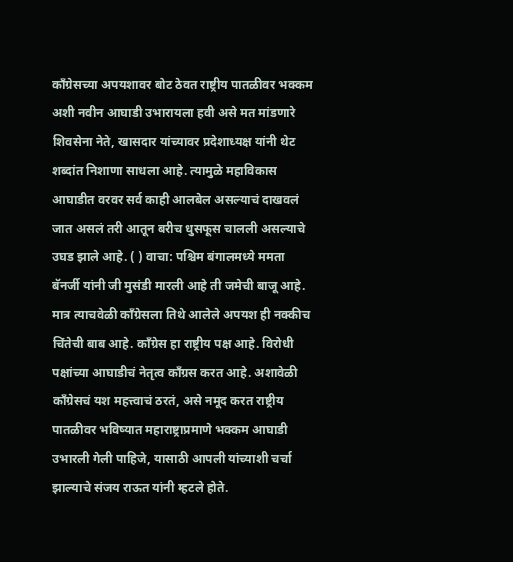काँग्रेसच्या अपयशावर बोट ठेवत राष्ट्रीय पातळीवर भक्कम अशी नवीन आघाडी उभारायला हवी असे मत मांडणारे शिवसेना नेते, खासदार यांच्यावर प्रदेशाध्यक्ष यांनी थेट शब्दांत निशाणा साधला आहे. त्यामुळे महाविकास आघाडीत वरवर सर्व काही आलबेल असल्याचं दाखवलं जात असलं तरी आतून बरीच धुसफूस चालली असल्याचे उघड झाले आहे. ( ) वाचा: पश्चिम बंगालमध्ये ममता बॅनर्जी यांनी जी मुसंडी मारली आहे ती जमेची बाजू आहे. मात्र त्याचवेळी काँग्रेसला तिथे आलेले अपयश ही नक्कीच चिंतेची बाब आहे. काँग्रेस हा राष्ट्रीय पक्ष आहे. विरोधी पक्षांच्या आघाडीचं नेतृत्व काँग्रस करत आहे. अशावेळी काँग्रेसचं यश महत्त्वाचं ठरतं, असे नमूद करत राष्ट्रीय पातळीवर भविष्यात महाराष्ट्राप्रमाणे भक्कम आघाडी उभारली गेली पाहिजे, यासाठी आपली यांच्याशी चर्चा झाल्याचे संजय राऊत यांनी म्हटले होते.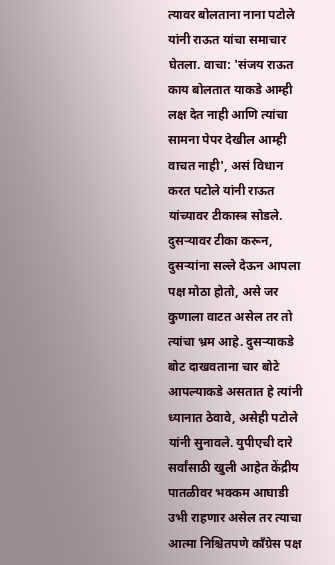त्यावर बोलताना नाना पटोले यांनी राऊत यांचा समाचार घेतला. वाचा: 'संजय राऊत काय बोलतात याकडे आम्ही लक्ष देत नाही आणि त्यांचा सामना पेपर देखील आम्ही वाचत नाही', असं विधान करत पटोले यांनी राऊत यांच्यावर टीकास्त्र सोडले. दुसऱ्यावर टीका करून, दुसऱ्यांना सल्ले देऊन आपला पक्ष मोठा होतो, असे जर कुणाला वाटत असेल तर तो त्यांचा भ्रम आहे. दुसऱ्याकडे बोट दाखवताना चार बोटे आपल्याकडे असतात हे त्यांनी ध्यानात ठेवावे, असेही पटोले यांनी सुनावले. युपीएची दारे सर्वांसाठी खुली आहेत केंद्रीय पातळीवर भक्कम आघाडी उभी राहणार असेल तर त्याचा आत्मा निश्चितपणे काँग्रेस पक्ष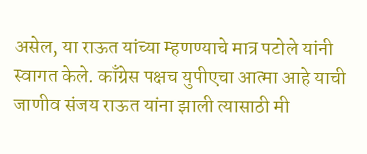असेल, या राऊत यांच्या म्हणण्याचे मात्र पटोले यांनी स्वागत केले. काँग्रेस पक्षच युपीएचा आत्मा आहे याची जाणीव संजय राऊत यांना झाली त्यासाठी मी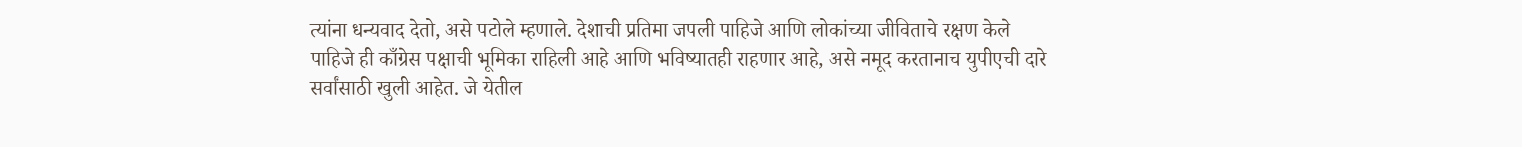त्यांना धन्यवाद देतो, असे पटोले म्हणाले. देशाची प्रतिमा जपली पाहिजे आणि लोकांच्या जीविताचे रक्षण केले पाहिजे ही काँग्रेस पक्षाची भूमिका राहिली आहे आणि भविष्यातही राहणार आहे, असे नमूद करतानाच युपीएची दारे सर्वांसाठी खुली आहेत. जे येतील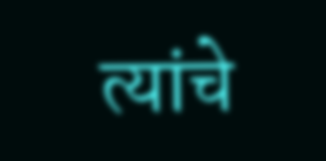त्यांचे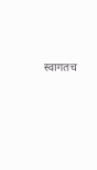स्वागतच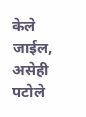केले जाईल, असेही पटोले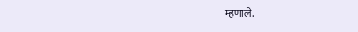म्हणाले.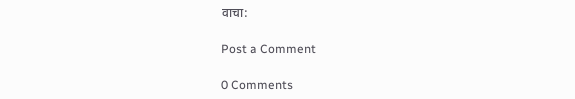वाचा:

Post a Comment

0 Comments